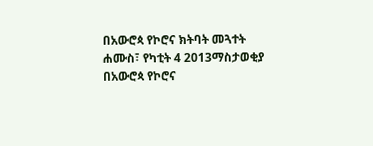በአውሮጳ የኮሮና ክትባት መጓተት
ሐሙስ፣ የካቲት 4 2013ማስታወቂያ
በአውሮጳ የኮሮና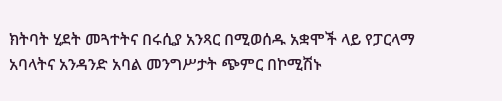ክትባት ሂደት መጓተትና በሩሲያ አንጻር በሚወሰዱ አቋሞች ላይ የፓርላማ አባላትና አንዳንድ አባል መንግሥታት ጭምር በኮሚሽኑ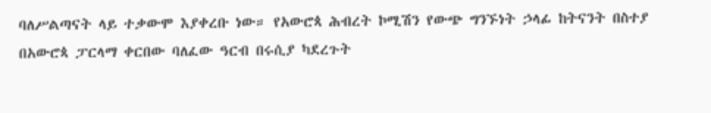ባለሥልጣናት ላይ ተቃውሞ እያቀረቡ ነው። የአውሮጳ ሕብረት ኮሚሽን የውጭ ግንኙነት ኃላፊ ከትናንት በስተያ በአውሮጳ ፓርላማ ቀርበው ባለፈው ዓርብ በሩሲያ ካደረጉት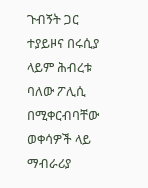ጉብኝት ጋር ተያይዞና በሩሲያ ላይም ሕብረቱ ባለው ፖሊሲ በሚቀርብባቸው ወቀሳዎች ላይ ማብራሪያ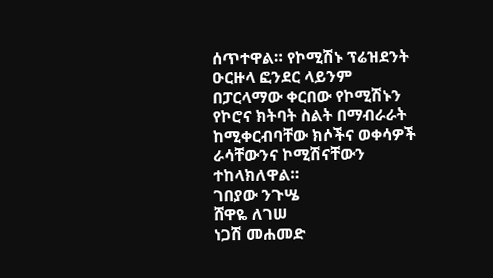ሰጥተዋል። የኮሚሽኑ ፕሬዝደንት ዑርዙላ ፎንደር ላይንም በፓርላማው ቀርበው የኮሚሽኑን የኮሮና ክትባት ስልት በማብራራት ከሚቀርብባቸው ክሶችና ወቀሳዎች ራሳቸውንና ኮሚሽናቸውን ተከላክለዋል።
ገበያው ንጉሤ
ሸዋዬ ለገሠ
ነጋሽ መሐመድ